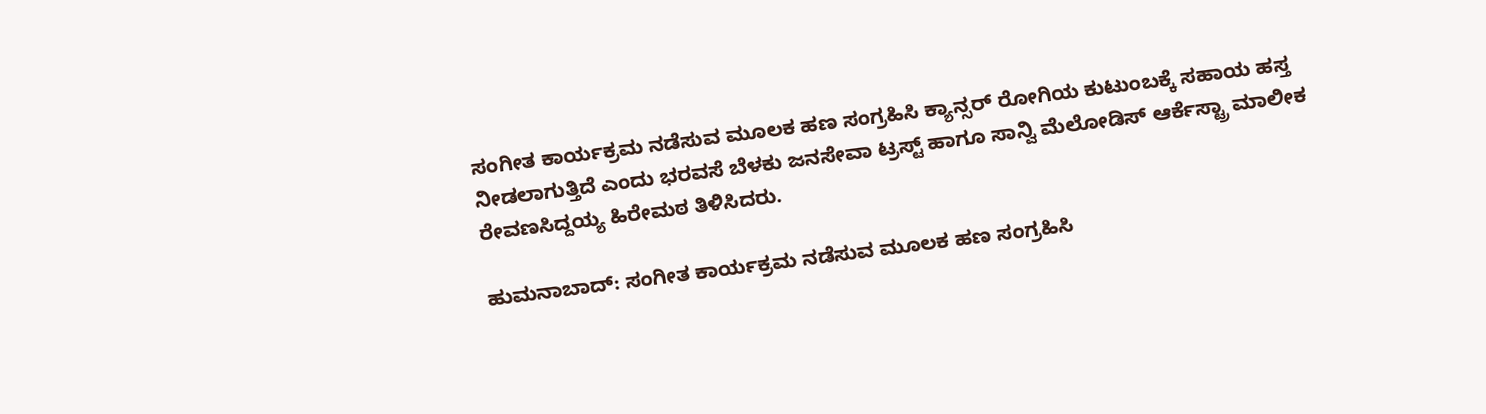ಸಂಗೀತ ಕಾರ್ಯಕ್ರಮ ನಡೆಸುವ ಮೂಲಕ ಹಣ ಸಂಗ್ರಹಿಸಿ ಕ್ಯಾನ್ಸರ್‌ ರೋಗಿಯ ಕುಟುಂಬಕ್ಕೆ ಸಹಾಯ ಹಸ್ತ ನೀಡಲಾಗುತ್ತಿದೆ ಎಂದು ಭರವಸೆ ಬೆಳಕು ಜನಸೇವಾ ಟ್ರಸ್ಟ್‌ ಹಾಗೂ ಸಾನ್ವಿ ಮೆಲೋಡಿಸ್‌ ಆರ್ಕೆಸ್ಟ್ರಾ ಮಾಲೀಕ ರೇವಣಸಿದ್ದಯ್ಯ ಹಿರೇಮಠ ತಿಳಿಸಿದರು.

ಹುಮನಾಬಾದ್‌: ಸಂಗೀತ ಕಾರ್ಯಕ್ರಮ ನಡೆಸುವ ಮೂಲಕ ಹಣ ಸಂಗ್ರಹಿಸಿ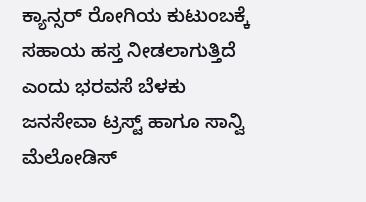ಕ್ಯಾನ್ಸರ್‌ ರೋಗಿಯ ಕುಟುಂಬಕ್ಕೆ ಸಹಾಯ ಹಸ್ತ ನೀಡಲಾಗುತ್ತಿದೆ ಎಂದು ಭರವಸೆ ಬೆಳಕು ಜನಸೇವಾ ಟ್ರಸ್ಟ್‌ ಹಾಗೂ ಸಾನ್ವಿ ಮೆಲೋಡಿಸ್‌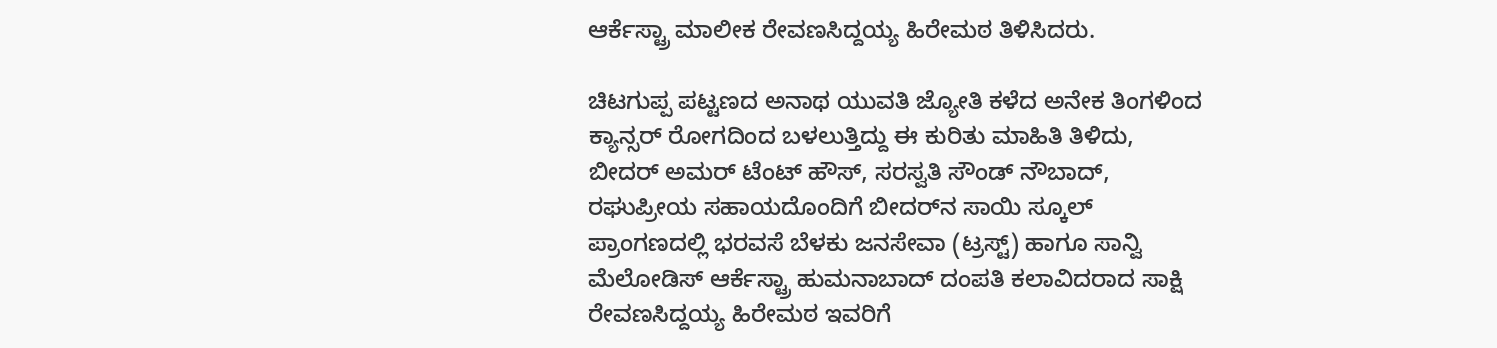ಆರ್ಕೆಸ್ಟ್ರಾ ಮಾಲೀಕ ರೇವಣಸಿದ್ದಯ್ಯ ಹಿರೇಮಠ ತಿಳಿಸಿದರು.

ಚಿಟಗುಪ್ಪ ಪಟ್ಟಣದ ಅನಾಥ ಯುವತಿ ಜ್ಯೋತಿ ಕಳೆದ ಅನೇಕ ತಿಂಗಳಿಂದ ಕ್ಯಾನ್ಸರ್‌ ರೋಗದಿಂದ ಬಳಲುತ್ತಿದ್ದು ಈ ಕುರಿತು ಮಾಹಿತಿ ತಿಳಿದು, ಬೀದರ್‌ ಅಮರ್‌ ಟೆಂಟ್‌ ಹೌಸ್‌, ಸರಸ್ವತಿ ಸೌಂಡ್‌ ನೌಬಾದ್‌, ರಘುಪ್ರೀಯ ಸಹಾಯದೊಂದಿಗೆ ಬೀದರ್‌ನ ಸಾಯಿ ಸ್ಕೂಲ್‌ ಪ್ರಾಂಗಣದಲ್ಲಿ ಭರವಸೆ ಬೆಳಕು ಜನಸೇವಾ (ಟ್ರಸ್ಟ್) ಹಾಗೂ ಸಾನ್ವಿ ಮೆಲೋಡಿಸ್‌ ಆರ್ಕೆಸ್ಟ್ರಾ ಹುಮನಾಬಾದ್‌ ದಂಪತಿ ಕಲಾವಿದರಾದ ಸಾಕ್ಷಿ ರೇವಣಸಿದ್ದಯ್ಯ ಹಿರೇಮಠ ಇವರಿಗೆ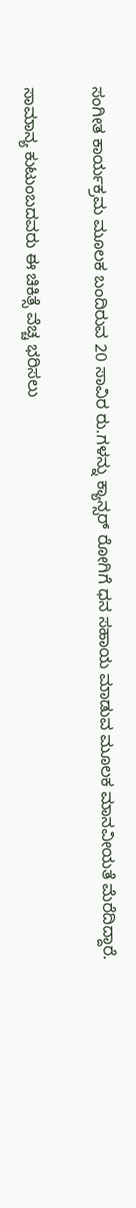ಸಂಗೀತ ಕಾರ್ಯಕ್ರಮ ಮೂಲಕ ಬಂದಿರುವ 20 ಸಾವಿರ ರು.ಗಳನ್ನು ಕ್ಯಾನ್ಸರ್‌ ರೋಗಿಗೆ ಧನ ಸಹಾಯ ಮಾಡುವ ಮೂಲಕ ಮಾನವೀಯತೆ ಮೆರೆದಿದ್ದಾರೆ.

ಸಾಮಾನ್ಯ ಕುಟುಂಬದವರು ಈ ಚಿಕಿತ್ಸೆ ವೆಚ್ಚ ಭರಿಸಲು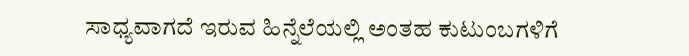ಸಾಧ್ಯವಾಗದೆ ಇರುವ ಹಿನ್ನೆಲೆಯಲ್ಲಿ ಅಂತಹ ಕುಟುಂಬಗಳಿಗೆ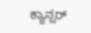ಕ್ಯಾನ್ಸರ್‌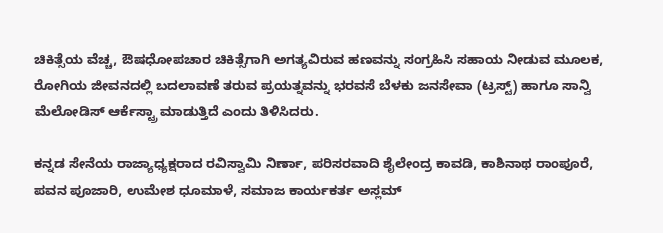ಚಿಕಿತ್ಸೆಯ ವೆಚ್ಚ, ಔಷಧೋಪಚಾರ ಚಿಕಿತ್ಸೆಗಾಗಿ ಅಗತ್ಯವಿರುವ ಹಣವನ್ನು ಸಂಗ್ರಹಿಸಿ ಸಹಾಯ ನೀಡುವ ಮೂಲಕ, ರೋಗಿಯ ಜೀವನದಲ್ಲಿ ಬದಲಾವಣೆ ತರುವ ಪ್ರಯತ್ನವನ್ನು ಭರವಸೆ ಬೆಳಕು ಜನಸೇವಾ (ಟ್ರಸ್ಟ್) ಹಾಗೂ ಸಾನ್ವಿ ಮೆಲೋಡಿಸ್ ಆರ್ಕೆಸ್ಟ್ರಾ ಮಾಡುತ್ತಿದೆ ಎಂದು ತಿಳಿಸಿದರು.

ಕನ್ನಡ ಸೇನೆಯ ರಾಜ್ಯಾಧ್ಯಕ್ಷರಾದ ರವಿಸ್ವಾಮಿ ನಿರ್ಣಾ, ಪರಿಸರವಾದಿ ಶೈಲೇಂದ್ರ ಕಾವಡಿ, ಕಾಶಿನಾಥ ರಾಂಪೂರೆ, ಪವನ ಪೂಜಾರಿ, ಉಮೇಶ ಧೂಮಾಳೆ, ಸಮಾಜ ಕಾರ್ಯಕರ್ತ ಅಸ್ಲಮ್‌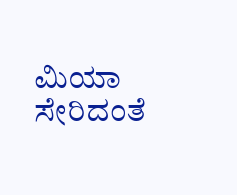ಮಿಯಾ ಸೇರಿದಂತೆ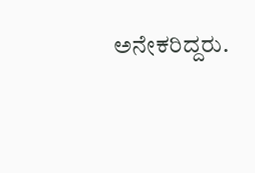ಅನೇಕರಿದ್ದರು.